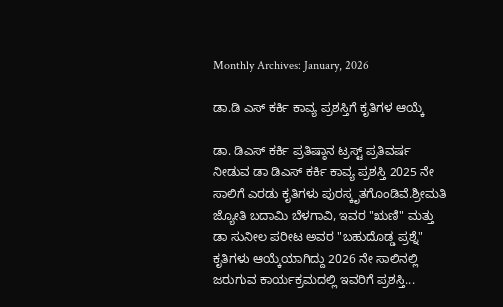Monthly Archives: January, 2026

ಡಾ.ಡಿ ಎಸ್ ಕರ್ಕಿ ಕಾವ್ಯ ಪ್ರಶಸ್ತಿಗೆ ಕೃತಿಗಳ ಆಯ್ಕೆ

ಡಾ. ಡಿಎಸ್ ಕರ್ಕಿ ಪ್ರತಿಷ್ಠಾನ ಟ್ರಸ್ಟ್ ಪ್ರತಿವರ್ಷ ನೀಡುವ ಡಾ ಡಿಎಸ್ ಕರ್ಕಿ ಕಾವ್ಯ ಪ್ರಶಸ್ತಿ 2025 ನೇ ಸಾಲಿಗೆ ಎರಡು ಕೃತಿಗಳು ಪುರಸ್ಕೃತಗೊಂಡಿವೆ.ಶ್ರೀಮತಿ ಜ್ಯೋತಿ ಬದಾಮಿ ಬೆಳಗಾವಿ, ಇವರ "ಋಣಿ" ಮತ್ತು ಡಾ ಸುನೀಲ ಪರೀಟ ಅವರ "ಬಹುದೊಡ್ಡ ಪ್ರಶ್ನೆ" ಕೃತಿಗಳು ಆಯ್ಕೆಯಾಗಿದ್ದು 2026 ನೇ ಸಾಲಿನಲ್ಲಿ ಜರುಗುವ ಕಾರ್ಯಕ್ರಮದಲ್ಲಿ ಇವರಿಗೆ ಪ್ರಶಸ್ತಿ...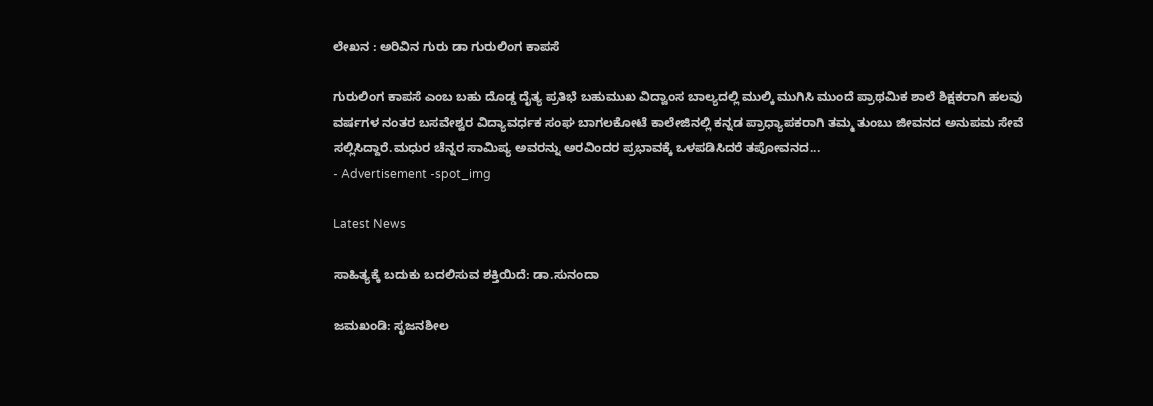ಲೇಖನ : ಅರಿವಿನ ಗುರು ಡಾ ಗುರುಲಿಂಗ ಕಾಪಸೆ

ಗುರುಲಿಂಗ ಕಾಪಸೆ ಎಂಬ ಬಹು ದೊಡ್ಡ ದೈತ್ಯ ಪ್ರತಿಭೆ ಬಹುಮುಖ ವಿದ್ವಾಂಸ ಬಾಲ್ಯದಲ್ಲಿ ಮುಲ್ಕಿ ಮುಗಿಸಿ ಮುಂದೆ ಪ್ರಾಥಮಿಕ ಶಾಲೆ ಶಿಕ್ಷಕರಾಗಿ ಹಲವು ವರ್ಷಗಳ ನಂತರ ಬಸವೇಶ್ವರ ವಿದ್ಯಾವರ್ಧಕ ಸಂಘ ಬಾಗಲಕೋಟೆ ಕಾಲೇಜಿನಲ್ಲಿ ಕನ್ನಡ ಪ್ರಾಧ್ಯಾಪಕರಾಗಿ ತಮ್ಮ ತುಂಬು ಜೀವನದ ಅನುಪಮ ಸೇವೆ ಸಲ್ಲಿಸಿದ್ದಾರೆ.ಮಧುರ ಚೆನ್ನರ ಸಾಮಿಪ್ಯ ಅವರನ್ನು ಅರವಿಂದರ ಪ್ರಭಾವಕ್ಕೆ ಒಳಪಡಿಸಿದರೆ ತಪೋವನದ...
- Advertisement -spot_img

Latest News

ಸಾಹಿತ್ಯಕ್ಕೆ ಬದುಕು ಬದಲಿಸುವ ಶಕ್ತಿಯಿದೆ: ಡಾ.ಸುನಂದಾ

ಜಮಖಂಡಿ: ಸೃಜನಶೀಲ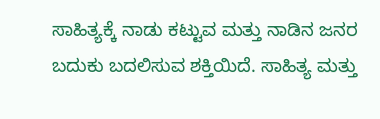ಸಾಹಿತ್ಯಕ್ಕೆ ನಾಡು ಕಟ್ಟುವ ಮತ್ತು ನಾಡಿನ ಜನರ ಬದುಕು ಬದಲಿಸುವ ಶಕ್ತಿಯಿದೆ. ಸಾಹಿತ್ಯ ಮತ್ತು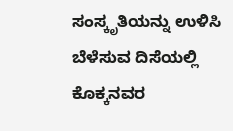ಸಂಸ್ಕೃತಿಯನ್ನು ಉಳಿಸಿ ಬೆಳೆಸುವ ದಿಸೆಯಲ್ಲಿ ಕೊಕ್ಕನವರ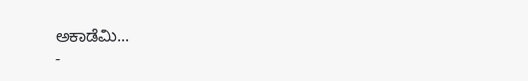ಅಕಾಡೆಮಿ...
-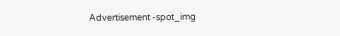Advertisement -spot_img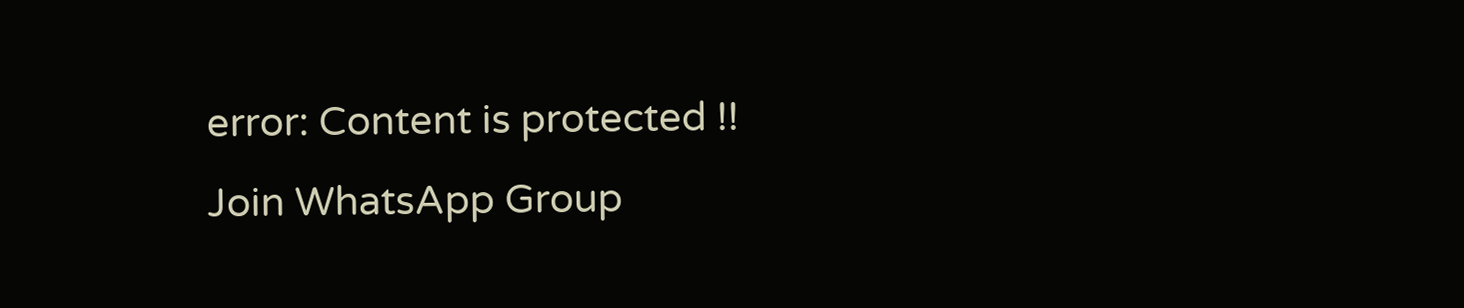error: Content is protected !!
Join WhatsApp Group